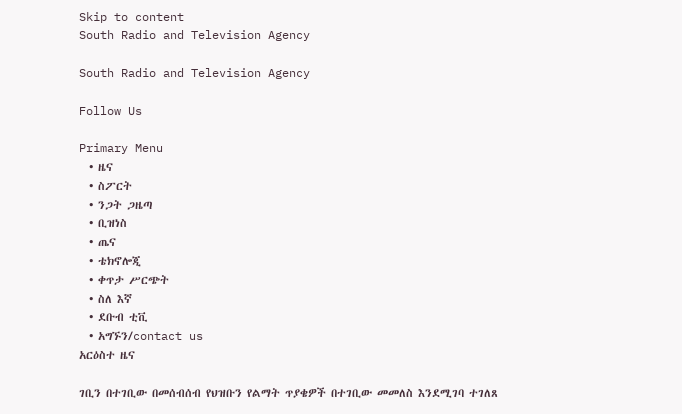Skip to content
South Radio and Television Agency

South Radio and Television Agency

Follow Us

Primary Menu
  • ዜና
  • ስፖርት
  • ንጋት ጋዜጣ
  • ቢዝነስ
  • ጤና
  • ቴክኖሎጂ
  • ቀጥታ ሥርጭት
  • ስለ እኛ
  • ደቡብ ቲቪ
  • አግኙን/contact us
አርዕስተ ዜና

ገቢን በተገቢው በመሰብሰብ የህዝቡን የልማት ጥያቄዎች በተገቢው መመለስ እንደሚገባ ተገለጸ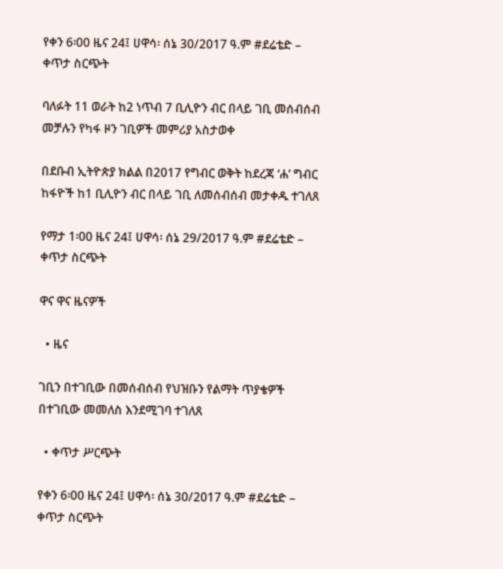የቀን 6፡00 ዜና 24፤ ሀዋሳ፡ ሰኔ 30/2017 ዓ.ም #ደሬቴድ – ቀጥታ ስርጭት

ባለፉት 11 ወራት ከ2 ነጥብ 7 ቢሊዮን ብር በላይ ገቢ መሰብሰብ መቻሉን የካፋ ዞን ገቢዎች መምሪያ አስታወቀ

በደቡብ ኢትዮጵያ ክልል በ2017 የግብር ወቅት ከደረጃ ‘ሐ’ ግብር ከፋዮች ከ1 ቢሊዮን ብር በላይ ገቢ ለመሰብሰብ መታቀዱ ተገለጸ

የማታ 1፡00 ዜና 24፤ ሀዋሳ፡ ሰኔ 29/2017 ዓ.ም #ደሬቴድ – ቀጥታ ስርጭት

ዋና ዋና ዜናዎች

  • ዜና

ገቢን በተገቢው በመሰብሰብ የህዝቡን የልማት ጥያቄዎች በተገቢው መመለስ እንደሚገባ ተገለጸ

  • ቀጥታ ሥርጭት

የቀን 6፡00 ዜና 24፤ ሀዋሳ፡ ሰኔ 30/2017 ዓ.ም #ደሬቴድ – ቀጥታ ስርጭት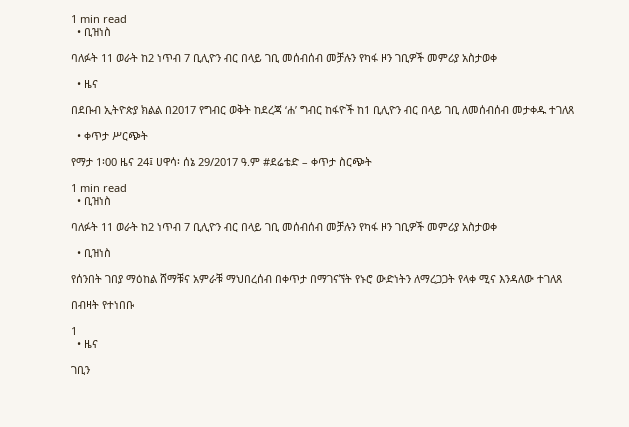1 min read
  • ቢዝነስ

ባለፉት 11 ወራት ከ2 ነጥብ 7 ቢሊዮን ብር በላይ ገቢ መሰብሰብ መቻሉን የካፋ ዞን ገቢዎች መምሪያ አስታወቀ

  • ዜና

በደቡብ ኢትዮጵያ ክልል በ2017 የግብር ወቅት ከደረጃ ‘ሐ’ ግብር ከፋዮች ከ1 ቢሊዮን ብር በላይ ገቢ ለመሰብሰብ መታቀዱ ተገለጸ

  • ቀጥታ ሥርጭት

የማታ 1፡00 ዜና 24፤ ሀዋሳ፡ ሰኔ 29/2017 ዓ.ም #ደሬቴድ – ቀጥታ ስርጭት

1 min read
  • ቢዝነስ

ባለፉት 11 ወራት ከ2 ነጥብ 7 ቢሊዮን ብር በላይ ገቢ መሰብሰብ መቻሉን የካፋ ዞን ገቢዎች መምሪያ አስታወቀ

  • ቢዝነስ

የሰንበት ገበያ ማዕከል ሸማቹና አምራቹ ማህበረሰብ በቀጥታ በማገናኘት የኑሮ ውድነትን ለማረጋጋት የላቀ ሚና እንዳለው ተገለጸ

በብዛት የተነበቡ

1
  • ዜና

ገቢን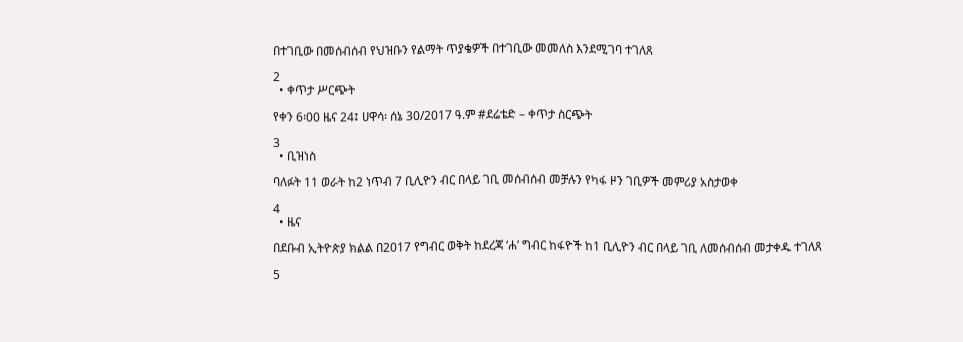በተገቢው በመሰብሰብ የህዝቡን የልማት ጥያቄዎች በተገቢው መመለስ እንደሚገባ ተገለጸ

2
  • ቀጥታ ሥርጭት

የቀን 6፡00 ዜና 24፤ ሀዋሳ፡ ሰኔ 30/2017 ዓ.ም #ደሬቴድ – ቀጥታ ስርጭት

3
  • ቢዝነስ

ባለፉት 11 ወራት ከ2 ነጥብ 7 ቢሊዮን ብር በላይ ገቢ መሰብሰብ መቻሉን የካፋ ዞን ገቢዎች መምሪያ አስታወቀ

4
  • ዜና

በደቡብ ኢትዮጵያ ክልል በ2017 የግብር ወቅት ከደረጃ ‘ሐ’ ግብር ከፋዮች ከ1 ቢሊዮን ብር በላይ ገቢ ለመሰብሰብ መታቀዱ ተገለጸ

5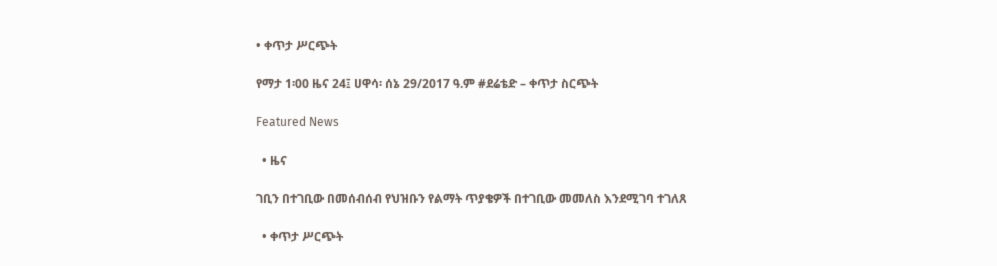• ቀጥታ ሥርጭት

የማታ 1፡00 ዜና 24፤ ሀዋሳ፡ ሰኔ 29/2017 ዓ.ም #ደሬቴድ – ቀጥታ ስርጭት

Featured News

  • ዜና

ገቢን በተገቢው በመሰብሰብ የህዝቡን የልማት ጥያቄዎች በተገቢው መመለስ እንደሚገባ ተገለጸ

  • ቀጥታ ሥርጭት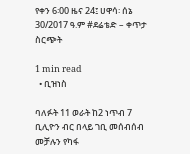የቀን 6፡00 ዜና 24፤ ሀዋሳ፡ ሰኔ 30/2017 ዓ.ም #ደሬቴድ – ቀጥታ ስርጭት

1 min read
  • ቢዝነስ

ባለፉት 11 ወራት ከ2 ነጥብ 7 ቢሊዮን ብር በላይ ገቢ መሰብሰብ መቻሉን የካፋ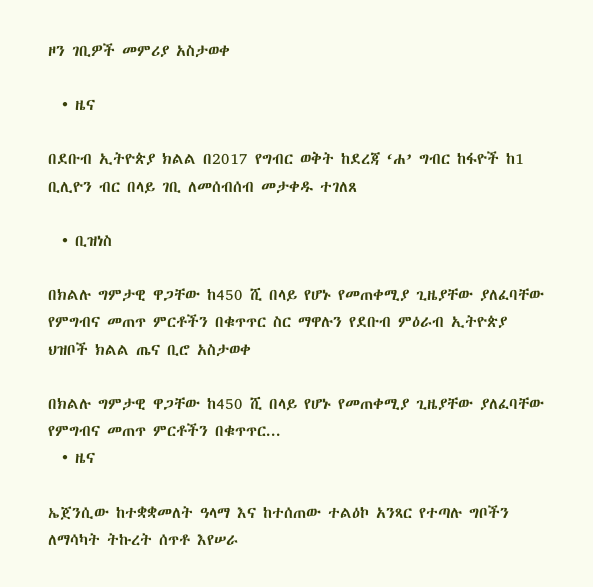ዞን ገቢዎች መምሪያ አስታወቀ

  • ዜና

በደቡብ ኢትዮጵያ ክልል በ2017 የግብር ወቅት ከደረጃ ‘ሐ’ ግብር ከፋዮች ከ1 ቢሊዮን ብር በላይ ገቢ ለመሰብሰብ መታቀዱ ተገለጸ

  • ቢዝነስ

በክልሉ ግምታዊ ዋጋቸው ከ450 ሺ በላይ የሆኑ የመጠቀሚያ ጊዜያቸው ያለፈባቸው የምግብና መጠጥ ምርቶችን በቁጥጥር ስር ማዋሉን የደቡብ ምዕራብ ኢትዮጵያ ህዝቦች ክልል ጤና ቢሮ አስታወቀ

በክልሉ ግምታዊ ዋጋቸው ከ450 ሺ በላይ የሆኑ የመጠቀሚያ ጊዜያቸው ያለፈባቸው የምግብና መጠጥ ምርቶችን በቁጥጥር...
  • ዜና

ኤጀንሲው ከተቋቋመለት ዓላማ እና ከተሰጠው ተልዕኮ አንጻር የተጣሉ ግቦችን ለማሳካት ትኩረት ሰጥቶ እየሠራ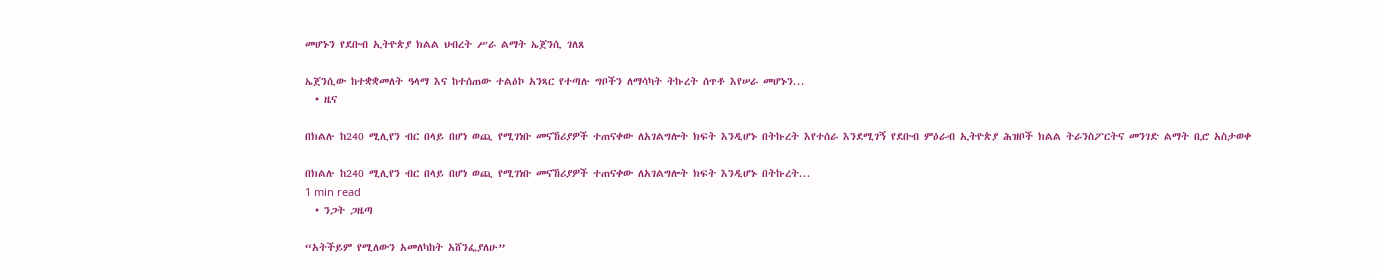መሆኑን የደቡብ ኢትዮጵያ ክልል ህብረት ሥራ ልማት ኤጀንሲ ገለጸ

ኤጀንሲው ከተቋቋመለት ዓላማ እና ከተሰጠው ተልዕኮ አንጻር የተጣሉ ግቦችን ለማሳካት ትኩረት ሰጥቶ እየሠራ መሆኑን...
  • ዜና

በክልሉ ከ240 ሚሊየን ብር በላይ በሆነ ወጪ የሚገነቡ መናኸሪያዎች ተጠናቀው ለአገልግሎት ክፍት እንዲሆኑ በትኩረት እየተሰራ እንደሚገኝ የደቡብ ምዕራብ ኢትዮጵያ ሕዝቦች ክልል ትራንስፖርትና መንገድ ልማት ቢሮ አስታወቀ

በክልሉ ከ240 ሚሊየን ብር በላይ በሆነ ወጪ የሚገነቡ መናኸሪያዎች ተጠናቀው ለአገልግሎት ክፍት እንዲሆኑ በትኩረት...
1 min read
  • ንጋት ጋዜጣ

“አትችይም የሚለውን አመለካከት አሸንፌያለሁ”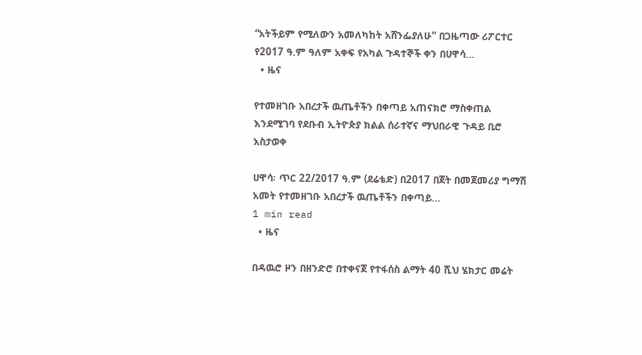“አትችይም የሚለውን አመለካከት አሸንፌያለሁ” በጋዜጣው ሪፖርተር የ2017 ዓ.ም ዓለም አቀፍ የአካል ጉዳተኞች ቀን በሀዋሳ...
  • ዜና

የተመዘገቡ አበረታች ዉጤቶችን በቀጣይ አጠናክሮ ማስቀጠል እንደሚገባ የደቡብ ኢትዮጵያ ክልል ሰራተኛና ማህበራዊ ጉዳይ ቢሮ አስታወቀ

ሀዋሳ፡ ጥር 22/2017 ዓ.ም (ደሬቴድ) በ2017 በጀት በመጀመሪያ ግማሽ አመት የተመዘገቡ አበረታች ዉጤቶችን በቀጣይ...
1 min read
  • ዜና

በዳዉሮ ዞን በዘንድሮ በተቀናጀ የተፋሰስ ልማት 40 ሺህ ሄክታር መሬት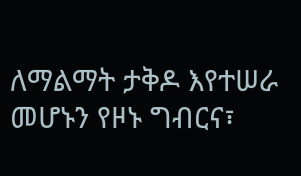ለማልማት ታቅዶ እየተሠራ መሆኑን የዞኑ ግብርና፣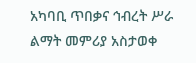አካባቢ ጥበቃና ኅብረት ሥራ ልማት መምሪያ አስታወቀ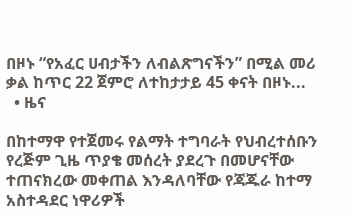በዞኑ “የአፈር ሀብታችን ለብልጽግናችን” በሚል መሪ ቃል ከጥር 22 ጀምሮ ለተከታታይ 45 ቀናት በዞኑ...
  • ዜና

በከተማዋ የተጀመሩ የልማት ተግባራት የህብረተሰቡን የረጅም ጊዜ ጥያቄ መሰረት ያደረጉ በመሆናቸው ተጠናክረው መቀጠል እንዳለባቸው የጃጁራ ከተማ አስተዳደር ነዋሪዎች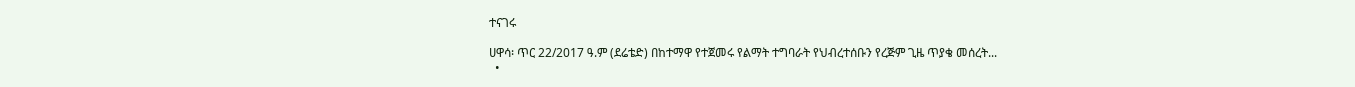ተናገሩ

ሀዋሳ፡ ጥር 22/2017 ዓ.ም (ደሬቴድ) በከተማዋ የተጀመሩ የልማት ተግባራት የህብረተሰቡን የረጅም ጊዜ ጥያቄ መሰረት...
  •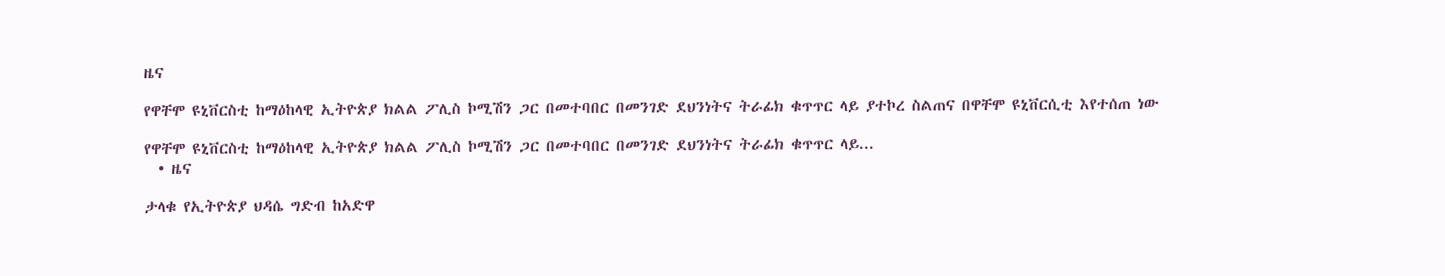ዜና

የዋቸሞ ዩኒቨርስቲ ከማዕከላዊ ኢትዮጵያ ክልል ፖሊስ ኮሚሽን ጋር በመተባበር በመንገድ ደህንነትና ትራፊክ ቁጥጥር ላይ ያተኮረ ስልጠና በዋቸሞ ዩኒቨርሲቲ እየተሰጠ ነው

የዋቸሞ ዩኒቨርስቲ ከማዕከላዊ ኢትዮጵያ ክልል ፖሊስ ኮሚሽን ጋር በመተባበር በመንገድ ደህንነትና ትራፊክ ቁጥጥር ላይ...
  • ዜና

ታላቁ የኢትዮጵያ ህዳሴ ግድብ ከአድዋ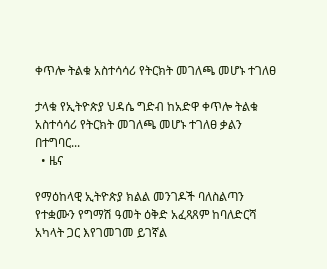ቀጥሎ ትልቁ አስተሳሳሪ የትርክት መገለጫ መሆኑ ተገለፀ

ታላቁ የኢትዮጵያ ህዳሴ ግድብ ከአድዋ ቀጥሎ ትልቁ አስተሳሳሪ የትርክት መገለጫ መሆኑ ተገለፀ ቃልን በተግባር...
  • ዜና

የማዕከላዊ ኢትዮጵያ ክልል መንገዶች ባለስልጣን የተቋሙን የግማሽ ዓመት ዕቅድ አፈጻጸም ከባለድርሻ አካላት ጋር እየገመገመ ይገኛል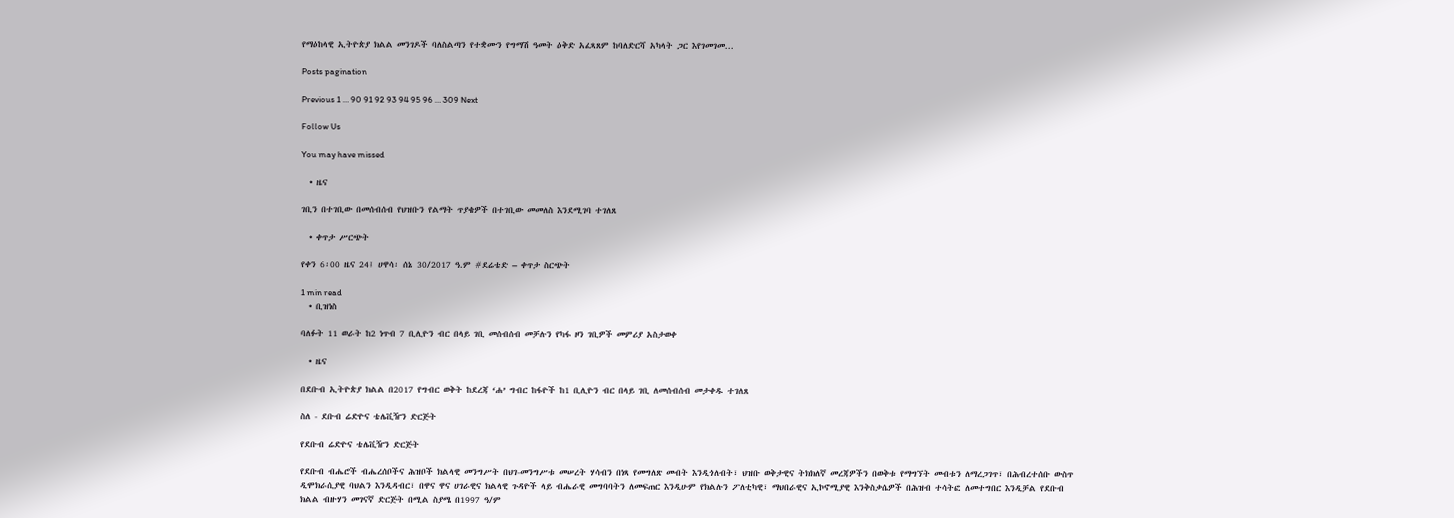የማዕከላዊ ኢትዮጵያ ክልል መንገዶች ባለስልጣን የተቋሙን የግማሽ ዓመት ዕቅድ አፈጻጸም ከባለድርሻ አካላት ጋር እየገመገመ...

Posts pagination

Previous 1 … 90 91 92 93 94 95 96 … 309 Next

Follow Us

You may have missed

  • ዜና

ገቢን በተገቢው በመሰብሰብ የህዝቡን የልማት ጥያቄዎች በተገቢው መመለስ እንደሚገባ ተገለጸ

  • ቀጥታ ሥርጭት

የቀን 6፡00 ዜና 24፤ ሀዋሳ፡ ሰኔ 30/2017 ዓ.ም #ደሬቴድ – ቀጥታ ስርጭት

1 min read
  • ቢዝነስ

ባለፉት 11 ወራት ከ2 ነጥብ 7 ቢሊዮን ብር በላይ ገቢ መሰብሰብ መቻሉን የካፋ ዞን ገቢዎች መምሪያ አስታወቀ

  • ዜና

በደቡብ ኢትዮጵያ ክልል በ2017 የግብር ወቅት ከደረጃ ‘ሐ’ ግብር ከፋዮች ከ1 ቢሊዮን ብር በላይ ገቢ ለመሰብሰብ መታቀዱ ተገለጸ

ስለ - ደቡብ ሬድዮና ቴሌቪዥን ድርጅት

የደቡብ ሬድዮና ቴሌቪዥን ድርጅት

የደቡብ ብሔሮች ብሔረሰቦችና ሕዝቦች ክልላዊ መንግሥት በህገ-መንግሥቱ መሠረት ሃሳብን በነጻ የመግለጽ መብት እንዲጎለብት፣ ህዝቡ ወቅታዊና ትክክለኛ መረጃዎችን በወቅቱ የማግኘት መብቱን ለማረጋገጥ፣ በሕብረተሰቡ ውስጥ ዲሞክራሲያዊ ባህልን እንዲዳብር፣ በዋና ዋና ሀገራዊና ክልላዊ ጉዳዮች ላይ ብሔራዊ መግባባትን ለመፍጠር እንዲሁም የክልሉን ፖለቲካዊ፣ ማህበራዊና ኢኮኖሚያዊ እንቅስቃሴዎች በሕዝብ ተሳትፎ ለመተግበር እንዲቻል የደቡብ ክልል ብዙሃን መገናኛ ድርጅት በሚል ስያሜ በ1997 ዓ/ም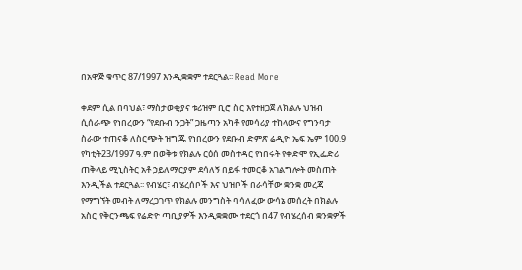በአዋጅ ቁጥር 87/1997 እንዲቋቋም ተደርጓል፡፡ Read More

ቀደም ሲል በባህል፣ ማስታወቂያና ቱሪዝም ቢሮ ስር እየተዘጋጀ ለክልሉ ህዝብ ሲሰራጭ የነበረውን “የደቡብ ንጋት” ጋዜጣን አካቶ የመሳሪያ ተከላውና የግንባታ ስራው ተጠናቆ ለስርጭት ዝግጁ የነበረውን የደቡብ ድምጽ ሬዲዮ ኤፍ ኤም 100.9  የካቲት23/1997 ዓ.ም በወቅቱ የክልሉ ርዕሰ መስተዳር የነበሩት የቀድሞ የኢፌድሪ ጠቅላይ ሚኒስትር አቶ ኃይለማርያም ደሳለኝ በይፋ ተመርቆ አገልግሎት መስጠት እንዲችል ተደርጓል፡፡ የብሄር፣ ብሄረሰቦች እና ህዝቦች በራሳቸው ቋንቋ መረጃ የማግኘት መብት ለማረጋገጥ የክልሉ መንግስት ባሳለፈው ውሳኔ መሰረት በክልሉ አስር የቅርንጫፍ የሬድዮ ጣቢያዎች እንዲቋቋሙ ተደርጎ በ47 የብሄረሰብ ቋንቋዎች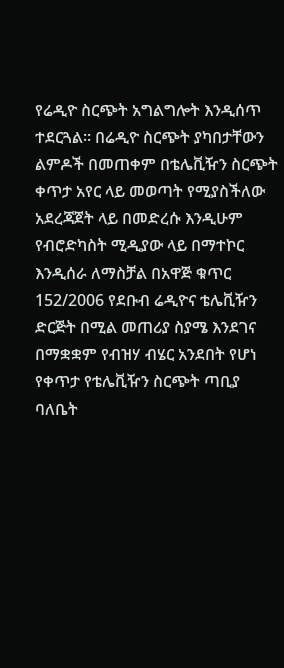የሬዲዮ ስርጭት አግልግሎት እንዲሰጥ ተደርጓል፡፡ በሬዲዮ ስርጭት ያካበታቸውን ልምዶች በመጠቀም በቴሌቪዥን ስርጭት ቀጥታ አየር ላይ መወጣት የሚያስችለው አደረጃጀት ላይ በመድረሱ እንዲሁም የብሮድካስት ሚዲያው ላይ በማተኮር እንዲሰራ ለማስቻል በአዋጅ ቁጥር 152/2006 የደቡብ ሬዲዮና ቴሌቪዥን ድርጅት በሚል መጠሪያ ስያሜ እንደገና በማቋቋም የብዝሃ ብሄር አንደበት የሆነ የቀጥታ የቴሌቪዥን ስርጭት ጣቢያ ባለቤት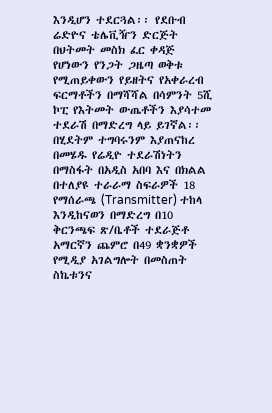እንዲሆን ተደርጓል፡፡ የደቡብ ሬድዮና ቴሌቪዥን ድርጅት በህትመት መስክ ፈር ቀዳጅ የሆነውን የንጋት ጋዜጣ ወቅቱ የሚጠይቀውን የይዘትና የአቀራረብ ፍርማቶችን በማሻሻል በሳምንት 5ሺ ኮፒ የእትመት ውጤቶችን እያሳተመ ተደራሽ በማድረግ ላይ ይገኛል፡፡ በሂደትም ተግባሩንም እያጠናከረ በመሄዱ የሬዲዮ ተደራሽነትን በማስፋት በአዲስ አበባ እና በክልል በተለያዩ ተራራማ ስፍራዎች 18 የማሰራጫ (Transmitter) ተከላ እንዲከናወን በማድረግ በ10 ቅርንጫፍ ጽ/ቤቶች ተደራጅቶ አማርኛን ጨምሮ በ49 ቋንቋዎች የሚዲያ አገልግሎት በመስጠት ስኬቱንና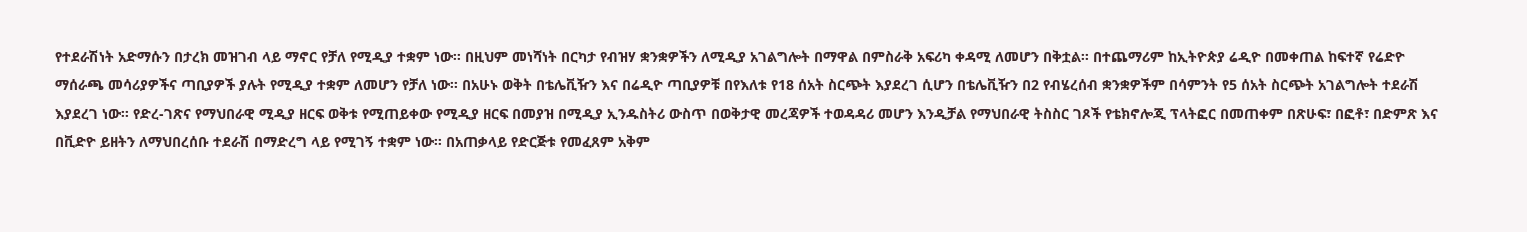የተደራሽነት አድማሱን በታረክ መዝገብ ላይ ማኖር የቻለ የሚዲያ ተቋም ነው፡፡ በዚህም መነሻነት በርካታ የብዝሃ ቋንቋዎችን ለሚዲያ አገልግሎት በማዋል በምስራቅ አፍሪካ ቀዳሚ ለመሆን በቅቷል፡፡ በተጨማሪም ከኢትዮጵያ ሬዲዮ በመቀጠል ከፍተኛ የሬድዮ ማሰራጫ መሳሪያዎችና ጣቢያዎች ያሉት የሚዲያ ተቋም ለመሆን የቻለ ነው፡፡ በአሁኑ ወቅት በቴሌቪዥን እና በሬዲዮ ጣቢያዎቹ በየእለቱ የ18 ሰአት ስርጭት እያደረገ ሲሆን በቴሌቪዥን በ2 የብሄረሰብ ቋንቋዎችም በሳምንት የ5 ሰአት ስርጭት አገልግሎት ተደራሽ እያደረገ ነው፡፡ የድረ-ገጽና የማህበራዊ ሚዲያ ዘርፍ ወቅቱ የሚጠይቀው የሚዲያ ዘርፍ በመያዝ በሚዲያ ኢንዱስትሪ ውስጥ በወቅታዊ መረጃዎች ተወዳዳሪ መሆን እንዲቻል የማህበራዊ ትስስር ገጾች የቴክኖሎጂ ፕላትፎር በመጠቀም በጽሁፍ፣ በፎቶ፣ በድምጽ እና በቪድዮ ይዘትን ለማህበረሰቡ ተደራሽ በማድረግ ላይ የሚገኝ ተቋም ነው፡፡ በአጠቃላይ የድርጅቱ የመፈጸም አቅም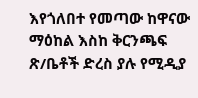እየጎለበተ የመጣው ከዋናው ማዕከል እስከ ቅርንጫፍ ጽ/ቤቶች ድረስ ያሉ የሚዲያ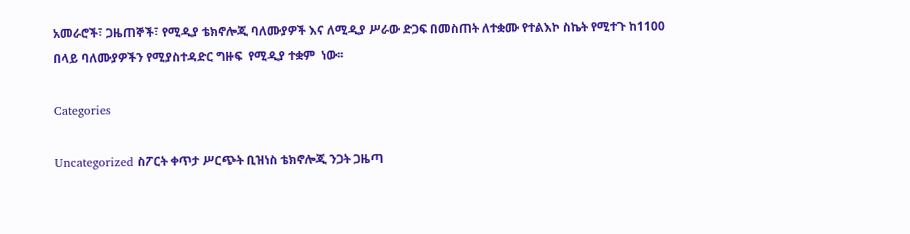አመራሮች፣ ጋዜጠኞች፣ የሚዲያ ቴክኖሎጂ ባለሙያዎች እና ለሚዲያ ሥራው ድጋፍ በመስጠት ለተቋሙ የተልእኮ ስኬት የሚተጉ ከ1100 በላይ ባለሙያዎችን የሚያስተዳድር ግዙፍ  የሚዲያ ተቋም  ነው፡፡

Categories

Uncategorized ስፖርት ቀጥታ ሥርጭት ቢዝነስ ቴክኖሎጂ ንጋት ጋዜጣ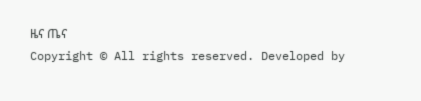ዜና ጤና
Copyright © All rights reserved. Developed by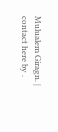Mulualem Giragn. | contact here by .